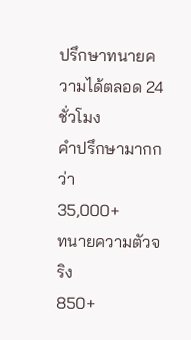ปรึกษาทนายความได้ตลอด 24 ชั่วโมง
คำปรึกษามากกว่า
35,000+
ทนายความตัวจริง
850+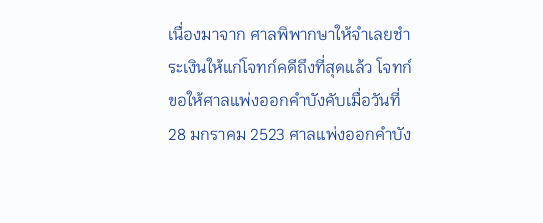เนื่องมาจาก ศาลพิพากษาให้จำเลยชำระเงินให้แก่โจทก์คดีถึงที่สุดแล้ว โจทก์ขอให้ศาลแพ่งออกคำบังคับเมื่อวันที่28 มกราคม 2523 ศาลแพ่งออกคำบัง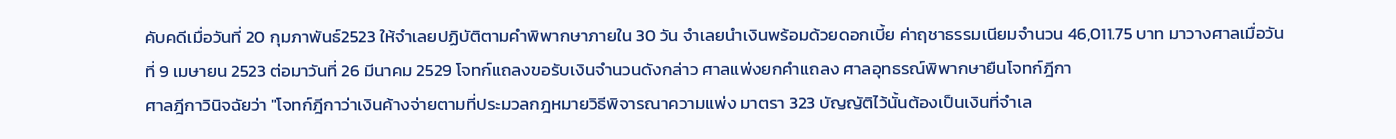คับคดีเมื่อวันที่ 20 กุมภาพันธ์2523 ให้จำเลยปฏิบัติตามคำพิพากษาภายใน 30 วัน จำเลยนำเงินพร้อมด้วยดอกเบี้ย ค่าฤชาธรรมเนียมจำนวน 46,011.75 บาท มาวางศาลเมื่อวันที่ 9 เมษายน 2523 ต่อมาวันที่ 26 มีนาคม 2529 โจทก์แถลงขอรับเงินจำนวนดังกล่าว ศาลแพ่งยกคำแถลง ศาลอุทธรณ์พิพากษายืนโจทก์ฎีกา
ศาลฎีกาวินิจฉัยว่า "โจทก์ฎีกาว่าเงินค้างจ่ายตามที่ประมวลกฎหมายวิธีพิจารณาความแพ่ง มาตรา 323 บัญญัติไว้นั้นต้องเป็นเงินที่จำเล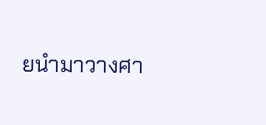ยนำมาวางศา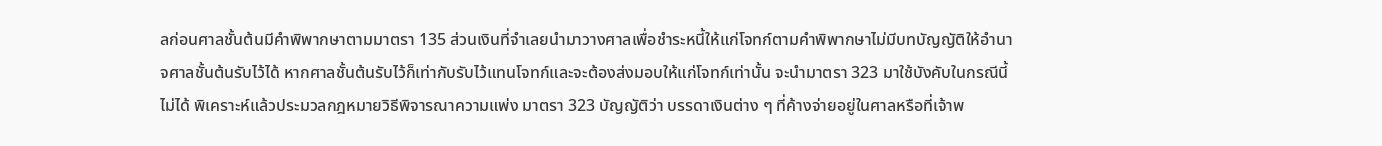ลก่อนศาลชั้นต้นมีคำพิพากษาตามมาตรา 135 ส่วนเงินที่จำเลยนำมาวางศาลเพื่อชำระหนี้ให้แก่โจทก์ตามคำพิพากษาไม่มีบทบัญญัติให้อำนาจศาลชั้นต้นรับไว้ได้ หากศาลชั้นต้นรับไว้ก็เท่ากับรับไว้แทนโจทก์และจะต้องส่งมอบให้แก่โจทก์เท่านั้น จะนำมาตรา 323 มาใช้บังคับในกรณีนี้ไม่ได้ พิเคราะห์แล้วประมวลกฎหมายวิธีพิจารณาความแพ่ง มาตรา 323 บัญญัติว่า บรรดาเงินต่าง ๆ ที่ค้างจ่ายอยู่ในศาลหรือที่เจ้าพ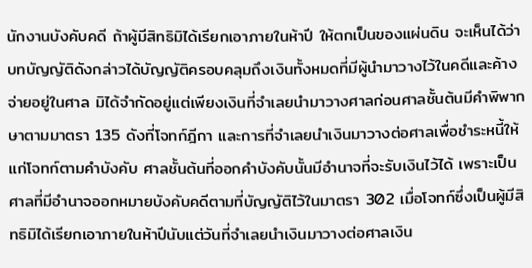นักงานบังคับคดี ถ้าผู้มีสิทธิมิได้เรียกเอาภายในห้าปี ให้ตกเป็นของแผ่นดิน จะเห็นได้ว่าบทบัญญัติดังกล่าวได้บัญญัติครอบคลุมถึงเงินทั้งหมดที่มีผู้นำมาวางไว้ในคดีและค้างจ่ายอยู่ในศาล มิได้จำกัดอยู่แต่เพียงเงินที่จำเลยนำมาวางศาลก่อนศาลชั้นต้นมีคำพิพากษาตามมาตรา 135 ดังที่โจทก์ฎีกา และการที่จำเลยนำเงินมาวางต่อศาลเพื่อชำระหนี้ให้แก่โจทก์ตามคำบังคับ ศาลชั้นต้นที่ออกคำบังคับนั้นมีอำนาจที่จะรับเงินไว้ได้ เพราะเป็นศาลที่มีอำนาจออกหมายบังคับคดีตามที่บัญญัติไว้ในมาตรา 302 เมื่อโจทก์ซึ่งเป็นผู้มีสิทธิมิได้เรียกเอาภายในห้าปีนับแต่วันที่จำเลยนำเงินมาวางต่อศาลเงิน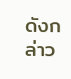ดังกล่าว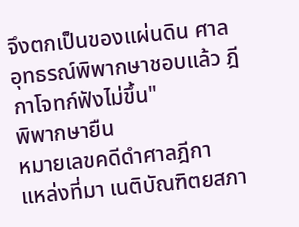จึงตกเป็นของแผ่นดิน ศาลอุทธรณ์พิพากษาชอบแล้ว ฎีกาโจทก์ฟังไม่ขึ้น"
พิพากษายืน
หมายเลขคดีดำศาลฎีกา
แหล่งที่มา เนติบัณฑิตยสภา